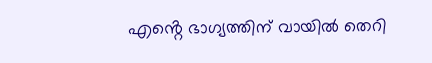എൻ്റെ ഭാഗ്യത്തിന് വായില്‍ തെറി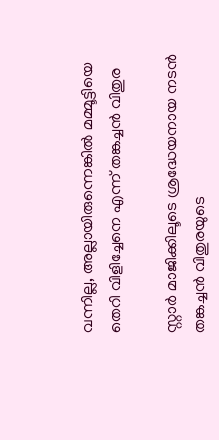വന്നില്ല, അല്ലായിരുന്നെങ്കില്‍ മമ്മൂട്ടിയെ തെറി വിളിച്ചേനെ എന്ന് തങ്കച്ചൻ വിതുര

സ്റ്റാര്‍ മാജിക്കിലൂടെ ശ്രദ്ധേയനായ നടന്‍ തങ്കച്ചന്‍ വിതുരയുടെ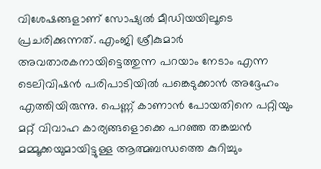വിശേഷങ്ങളാണ് സോഷ്യല്‍ മീഡിയയിലൂടെ പ്രചരിക്കുന്നത്. എംജി ശ്രീകുമാര്‍ അവതാരകനായിട്ടെത്തുന്ന പറയാം നേടാം എന്ന ടെലിവിഷന്‍ പരിപാടിയില്‍ പങ്കെടുക്കാന്‍ അദ്ദേഹം എത്തിയിരുന്നു. പെണ്ണ് കാണാന്‍ പോയതിനെ പറ്റിയും മറ്റ് വിവാഹ കാര്യങ്ങളൊക്കെ പറഞ്ഞ തങ്കച്ചന്‍ മമ്മൂക്കയുമായിട്ടുള്ള ആത്മബന്ധത്തെ കുറിച്ചും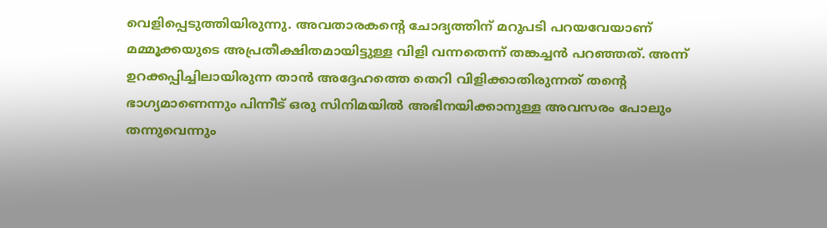വെളിപ്പെടുത്തിയിരുന്നു. അവതാരകന്റെ ചോദ്യത്തിന് മറുപടി പറയവേയാണ് മമ്മൂക്കയുടെ അപ്രതീക്ഷിതമായിട്ടുള്ള വിളി വന്നതെന്ന് തങ്കച്ചന്‍ പറഞ്ഞത്. അന്ന് ഉറക്കപ്പിച്ചിലായിരുന്ന താൻ അദ്ദേഹത്തെ തെറി വിളിക്കാതിരുന്നത് തൻ്റെ ഭാഗ്യമാണെന്നും പിന്നീട് ഒരു സിനിമയിൽ അഭിനയിക്കാനുള്ള അവസരം പോലും തന്നുവെന്നും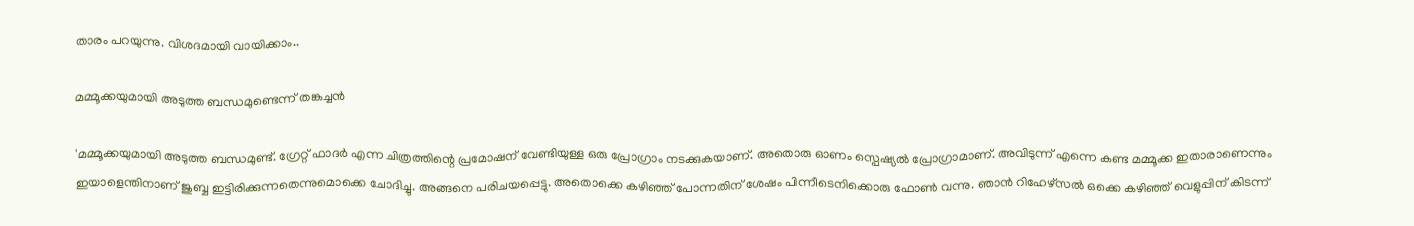താരം പറയുന്നു. വിശദമായി വായിക്കാം..

മമ്മൂക്കയുമായി അടുത്ത ബന്ധമുണ്ടെന്ന് തങ്കച്ചൻ

'മമ്മൂക്കയുമായി അടുത്ത ബന്ധമുണ്ട്. ഗ്രേറ്റ് ഫാദര്‍ എന്ന ചിത്രത്തിന്റെ പ്രമോഷന് വേണ്ടിയുള്ള ഒരു പ്രോഗ്രാം നടക്കുകയാണ്. അതൊരു ഓണം സ്പെഷ്യല്‍ പ്രോഗ്രാമാണ്. അവിടുന്ന് എന്നെ കണ്ട മമ്മൂക്ക ഇതാരാണെന്നും ഇയാളെന്തിനാണ് ജുബ്ബ ഇട്ടിരിക്കുന്നതെന്നുമൊക്കെ ചോദിച്ചു. അങ്ങനെ പരിചയപ്പെട്ടു. അതൊക്കെ കഴിഞ്ഞ് പോന്നതിന് ശേഷം പിന്നീടെനിക്കൊരു ഫോണ്‍ വന്നു. ഞാന്‍ റിഹേഴ്‌സല്‍ ഒക്കെ കഴിഞ്ഞ് വെളുപ്പിന് കിടന്ന്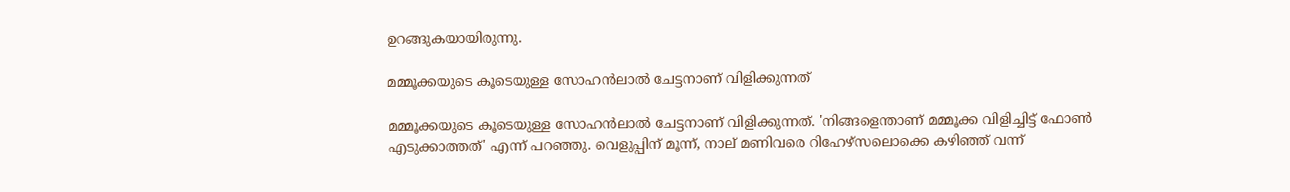ഉറങ്ങുകയായിരുന്നു.

മമ്മൂക്കയുടെ കൂടെയുള്ള സോഹന്‍ലാല്‍ ചേട്ടനാണ് വിളിക്കുന്നത്

മമ്മൂക്കയുടെ കൂടെയുള്ള സോഹന്‍ലാല്‍ ചേട്ടനാണ് വിളിക്കുന്നത്. 'നിങ്ങളെന്താണ് മമ്മൂക്ക വിളിച്ചിട്ട് ഫോണ്‍ എടുക്കാത്തത്' എന്ന് പറഞ്ഞു. വെളുപ്പിന് മൂന്ന്, നാല് മണിവരെ റിഹേഴ്‌സലൊക്കെ കഴിഞ്ഞ് വന്ന്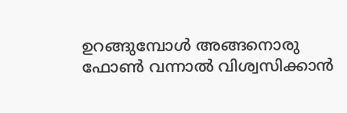ഉറങ്ങുമ്പോള്‍ അങ്ങനൊരു ഫോണ്‍ വന്നാല്‍ വിശ്വസിക്കാന്‍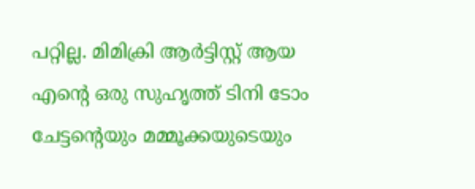പറ്റില്ല. മിമിക്രി ആര്‍ട്ടിസ്റ്റ് ആയ എന്റെ ഒരു സുഹൃത്ത് ടിനി ടോം ചേട്ടന്റെയും മമ്മൂക്കയുടെയും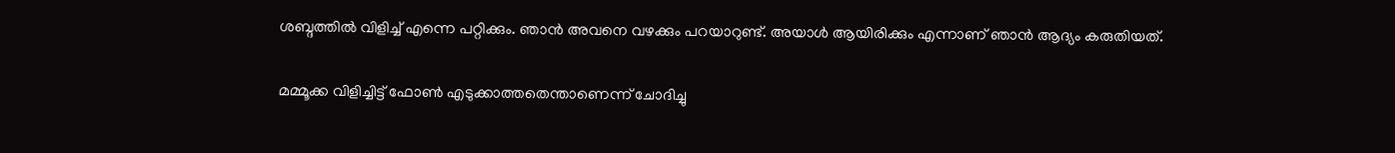ശബ്ദത്തില്‍ വിളിച്ച് എന്നെ പറ്റിക്കും. ഞാന്‍ അവനെ വഴക്കും പറയാറുണ്ട്. അയാള്‍ ആയിരിക്കും എന്നാണ് ഞാന്‍ ആദ്യം കരുതിയത്.

മമ്മൂക്ക വിളിച്ചിട്ട് ഫോൺ എടുക്കാത്തതെന്താണെന്ന് ചോദിച്ചു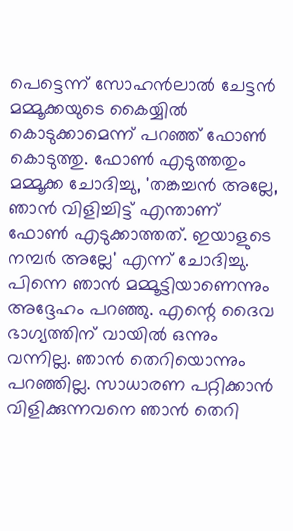പെട്ടെന്ന് സോഹന്‍ലാല്‍ ചേട്ടന്‍ മമ്മൂക്കയുടെ കൈയ്യില്‍ കൊടുക്കാമെന്ന് പറഞ്ഞ് ഫോണ്‍ കൊടുത്തു. ഫോണ്‍ എടുത്തതും മമ്മൂക്ക ചോദിച്ചു, 'തങ്കച്ചന്‍ അല്ലേ, ഞാന്‍ വിളിച്ചിട്ട് എന്താണ് ഫോണ്‍ എടുക്കാത്തത്. ഇയാളുടെ നമ്പര്‍ അല്ലേ' എന്ന് ചോദിച്ചു. പിന്നെ ഞാന്‍ മമ്മൂട്ടിയാണെന്നും അദ്ദേഹം പറഞ്ഞു. എന്റെ ദൈവ ഭാഗ്യത്തിന് വായില്‍ ഒന്നും വന്നില്ല. ഞാന്‍ തെറിയൊന്നും പറഞ്ഞില്ല. സാധാരണ പറ്റിക്കാന്‍ വിളിക്കുന്നവനെ ഞാന്‍ തെറി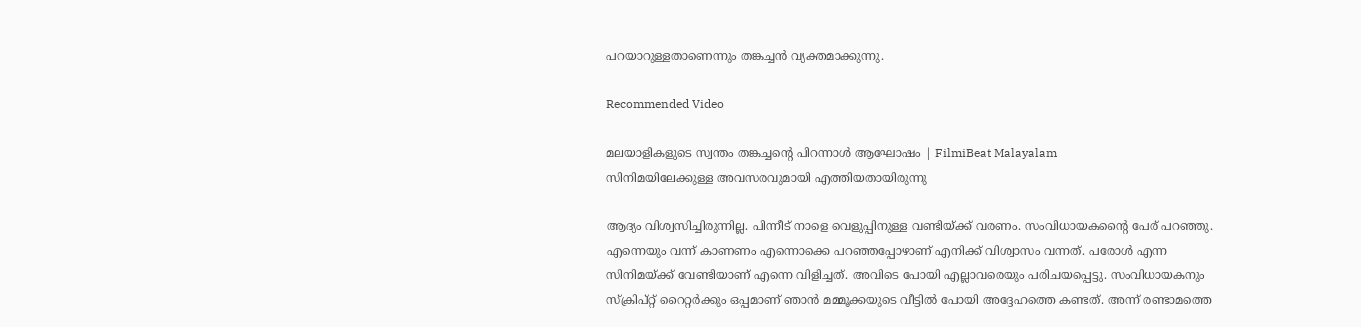പറയാറുള്ളതാണെന്നും തങ്കച്ചന്‍ വ്യക്തമാക്കുന്നു.

Recommended Video

മലയാളികളുടെ സ്വന്തം തങ്കച്ചന്റെ പിറന്നാൾ ആഘോഷം | FilmiBeat Malayalam
സിനിമയിലേക്കുള്ള അവസരവുമായി എത്തിയതായിരുന്നു

ആദ്യം വിശ്വസിച്ചിരുന്നില്ല. പിന്നീട് നാളെ വെളുപ്പിനുള്ള വണ്ടിയ്ക്ക് വരണം. സംവിധായകന്റൈ പേര് പറഞ്ഞു. എന്നെയും വന്ന് കാണണം എന്നൊക്കെ പറഞ്ഞപ്പോഴാണ് എനിക്ക് വിശ്വാസം വന്നത്. പരോള്‍ എന്ന സിനിമയ്ക്ക് വേണ്ടിയാണ് എന്നെ വിളിച്ചത്. അവിടെ പോയി എല്ലാവരെയും പരിചയപ്പെട്ടു. സംവിധായകനും സ്‌ക്രിപ്റ്റ് റൈറ്റര്‍ക്കും ഒപ്പമാണ് ഞാന്‍ മമ്മൂക്കയുടെ വീട്ടില്‍ പോയി അദ്ദേഹത്തെ കണ്ടത്. അന്ന് രണ്ടാമത്തെ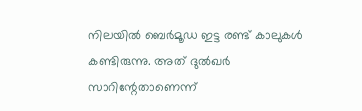നിലയില്‍ ബെര്‍മൂഡ ഇട്ട രണ്ട് കാലുകള്‍ കണ്ടിരുന്നു. അത് ദുല്‍ഖര്‍ സാറിന്റേതാണെന്ന്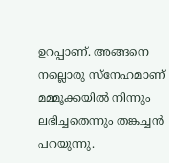ഉറപ്പാണ്. അങ്ങനെ നല്ലൊരു സ്‌നേഹമാണ് മമ്മൂക്കയില്‍ നിന്നും ലഭിച്ചതെന്നും തങ്കച്ചന്‍ പറയുന്നു.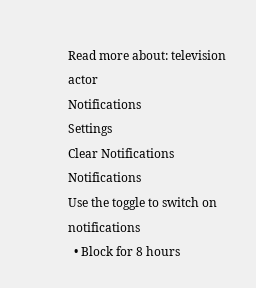Read more about: television actor
Notifications
Settings
Clear Notifications
Notifications
Use the toggle to switch on notifications
  • Block for 8 hours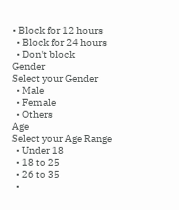• Block for 12 hours
  • Block for 24 hours
  • Don't block
Gender
Select your Gender
  • Male
  • Female
  • Others
Age
Select your Age Range
  • Under 18
  • 18 to 25
  • 26 to 35
  •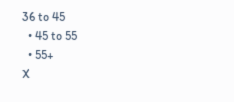36 to 45
  • 45 to 55
  • 55+
X